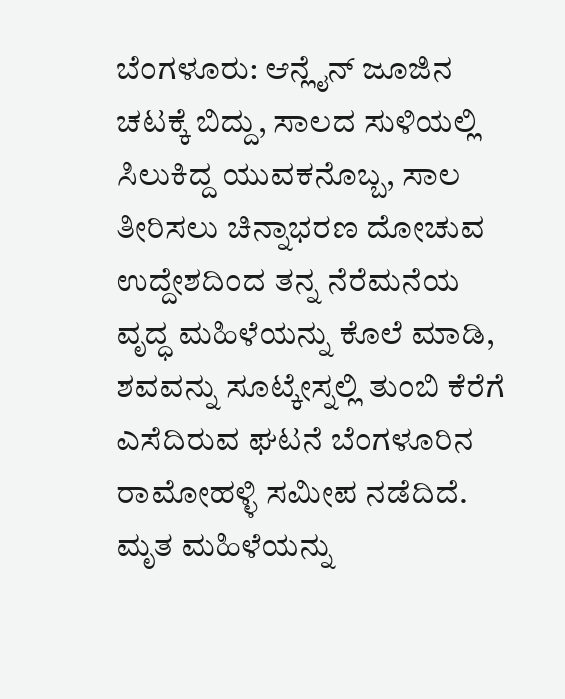ಬೆಂಗಳೂರು: ಆನ್ಲೈನ್ ಜೂಜಿನ ಚಟಕ್ಕೆ ಬಿದ್ದು, ಸಾಲದ ಸುಳಿಯಲ್ಲಿ ಸಿಲುಕಿದ್ದ ಯುವಕನೊಬ್ಬ, ಸಾಲ ತೀರಿಸಲು ಚಿನ್ನಾಭರಣ ದೋಚುವ ಉದ್ದೇಶದಿಂದ ತನ್ನ ನೆರೆಮನೆಯ ವೃದ್ಧ ಮಹಿಳೆಯನ್ನು ಕೊಲೆ ಮಾಡಿ, ಶವವನ್ನು ಸೂಟ್ಕೇಸ್ನಲ್ಲಿ ತುಂಬಿ ಕೆರೆಗೆ ಎಸೆದಿರುವ ಘಟನೆ ಬೆಂಗಳೂರಿನ ರಾಮೋಹಳ್ಳಿ ಸಮೀಪ ನಡೆದಿದೆ.
ಮೃತ ಮಹಿಳೆಯನ್ನು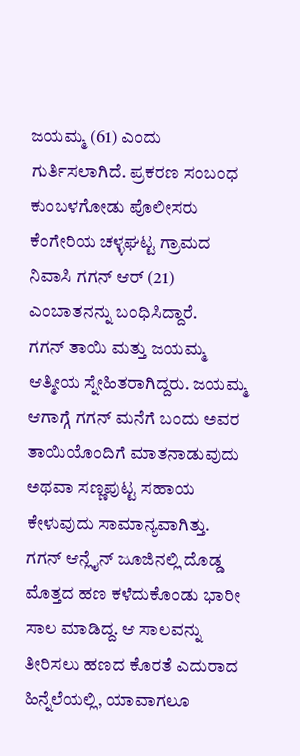ಜಯಮ್ಮ (61) ಎಂದು ಗುರ್ತಿಸಲಾಗಿದೆ. ಪ್ರಕರಣ ಸಂಬಂಧ ಕುಂಬಳಗೋಡು ಪೊಲೀಸರು ಕೆಂಗೇರಿಯ ಚಳ್ಳಘಟ್ಟ ಗ್ರಾಮದ ನಿವಾಸಿ ಗಗನ್ ಆರ್ (21) ಎಂಬಾತನನ್ನು ಬಂಧಿಸಿದ್ದಾರೆ.
ಗಗನ್ ತಾಯಿ ಮತ್ತು ಜಯಮ್ಮ ಆತ್ಮೀಯ ಸ್ನೇಹಿತರಾಗಿದ್ದರು. ಜಯಮ್ಮ ಆಗಾಗ್ಗೆ ಗಗನ್ ಮನೆಗೆ ಬಂದು ಅವರ ತಾಯಿಯೊಂದಿಗೆ ಮಾತನಾಡುವುದು ಅಥವಾ ಸಣ್ಣಪುಟ್ಟ ಸಹಾಯ ಕೇಳುವುದು ಸಾಮಾನ್ಯವಾಗಿತ್ತು.
ಗಗನ್ ಆನ್ಲೈನ್ ಜೂಜಿನಲ್ಲಿ ದೊಡ್ಡ ಮೊತ್ತದ ಹಣ ಕಳೆದುಕೊಂಡು ಭಾರೀ ಸಾಲ ಮಾಡಿದ್ದ. ಆ ಸಾಲವನ್ನು ತೀರಿಸಲು ಹಣದ ಕೊರತೆ ಎದುರಾದ ಹಿನ್ನೆಲೆಯಲ್ಲಿ, ಯಾವಾಗಲೂ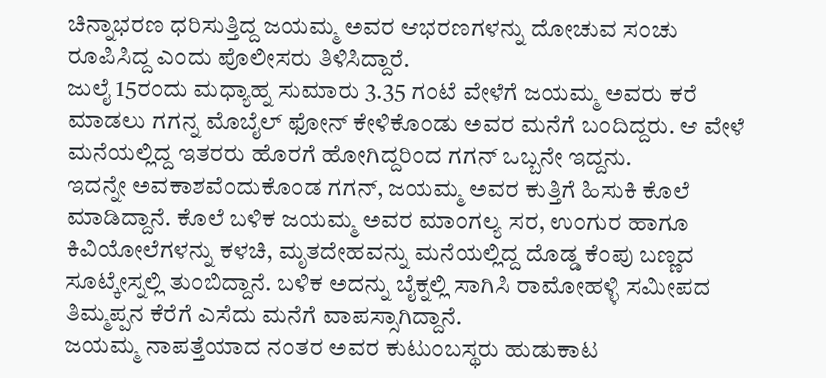ಚಿನ್ನಾಭರಣ ಧರಿಸುತ್ತಿದ್ದ ಜಯಮ್ಮ ಅವರ ಆಭರಣಗಳನ್ನು ದೋಚುವ ಸಂಚು ರೂಪಿಸಿದ್ದ ಎಂದು ಪೊಲೀಸರು ತಿಳಿಸಿದ್ದಾರೆ.
ಜುಲೈ 15ರಂದು ಮಧ್ಯಾಹ್ನ ಸುಮಾರು 3.35 ಗಂಟೆ ವೇಳೆಗೆ ಜಯಮ್ಮ ಅವರು ಕರೆ ಮಾಡಲು ಗಗನ್ನ ಮೊಬೈಲ್ ಫೋನ್ ಕೇಳಿಕೊಂಡು ಅವರ ಮನೆಗೆ ಬಂದಿದ್ದರು. ಆ ವೇಳೆ ಮನೆಯಲ್ಲಿದ್ದ ಇತರರು ಹೊರಗೆ ಹೋಗಿದ್ದರಿಂದ ಗಗನ್ ಒಬ್ಬನೇ ಇದ್ದನು.
ಇದನ್ನೇ ಅವಕಾಶವೆಂದುಕೊಂಡ ಗಗನ್, ಜಯಮ್ಮ ಅವರ ಕುತ್ತಿಗೆ ಹಿಸುಕಿ ಕೊಲೆ ಮಾಡಿದ್ದಾನೆ. ಕೊಲೆ ಬಳಿಕ ಜಯಮ್ಮ ಅವರ ಮಾಂಗಲ್ಯ ಸರ, ಉಂಗುರ ಹಾಗೂ ಕಿವಿಯೋಲೆಗಳನ್ನು ಕಳಚಿ, ಮೃತದೇಹವನ್ನು ಮನೆಯಲ್ಲಿದ್ದ ದೊಡ್ಡ ಕೆಂಪು ಬಣ್ಣದ ಸೂಟ್ಕೇಸ್ನಲ್ಲಿ ತುಂಬಿದ್ದಾನೆ. ಬಳಿಕ ಅದನ್ನು ಬೈಕ್ನಲ್ಲಿ ಸಾಗಿಸಿ ರಾಮೋಹಳ್ಳಿ ಸಮೀಪದ ತಿಮ್ಮಪ್ಪನ ಕೆರೆಗೆ ಎಸೆದು ಮನೆಗೆ ವಾಪಸ್ಸಾಗಿದ್ದಾನೆ.
ಜಯಮ್ಮ ನಾಪತ್ತೆಯಾದ ನಂತರ ಅವರ ಕುಟುಂಬಸ್ಥರು ಹುಡುಕಾಟ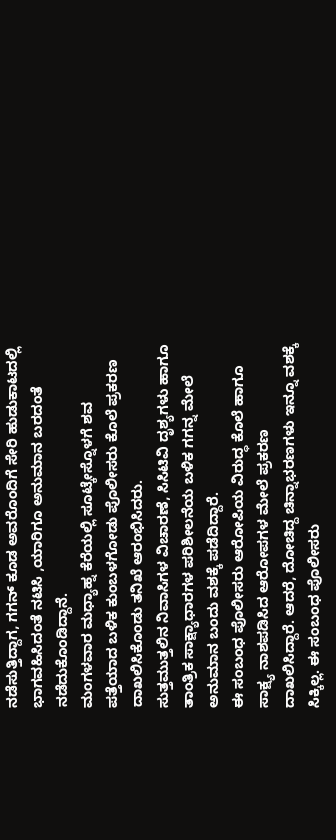ನಡೆಸುತ್ತಿದ್ದಾಗ, ಗಗನ್ ಕೂಡ ಅವರೊಂದಿಗೆ ಸೇರಿ ಹುಡುಕಾಟದಲ್ಲಿ ಭಾಗವಹಿಸಿದಂತೆ ನಟಿಸಿ ,ಯಾರಿಗೂ ಅನುಮಾನ ಬರದಂತೆ ನಡೆದುಕೊಂಡಿದ್ದಾನೆ.
ಮಂಗಳವಾರ ಮಧ್ಯಾಹ್ನ ಕೆರೆಯಲ್ಲಿ ಸೂಟ್ಕೇಸ್ನೊಳಗೆ ಶವ ಪತ್ತೆಯಾದ ಬಳಿಕ ಕುಂಬಳಗೋಡು ಪೊಲೀಸರು ಕೊಲೆ ಪ್ರಕರಣ ದಾಖಲಿಸಿಕೊಂಡು ತನಿಖೆ ಆರಂಭಿಸಿದರು.
ಸುತ್ತಮುತ್ತಲಿನ ನಿವಾಸಿಗಳ ವಿಚಾರಣೆ, ಸಿಸಿಟಿವಿ ದೃಶ್ಯಗಳು ಹಾಗೂ ತಾಂತ್ರಿಕ ಸಾಕ್ಷ್ಯಾಧಾರಗಳ ಪರಿಶೀಲನೆಯ ಬಳಿಕ ಗಗನ್ನ ಮೇಲೆ ಅನುಮಾನ ಬಂದು ವಶಕ್ಕೆ ಪಡೆದಿದ್ದಾರೆ.
ಈ ಸಂಬಂಧ ಪೊಲೀಸರು ಆರೋಪಿಯ ವಿರುದ್ಧ ಕೊಲೆ ಹಾಗೂ ಸಾಕ್ಷ್ಯ ನಾಶಪಡಿಸಿದ ಆರೋಪಗಳ ಮೇಲೆ ಪ್ರಕರಣ ದಾಖಲಿಸಿದ್ದಾರೆ. ಆದರೆ, ದೋಚಿದ್ದ ಚಿನ್ನಾಭರಣಗಳು ಇನ್ನೂ ವಶಕ್ಕೆ ಸಿಕ್ಕಿಲ್ಲ. ಈ ಸಂಬಂಧ ಪೊಲೀಸರು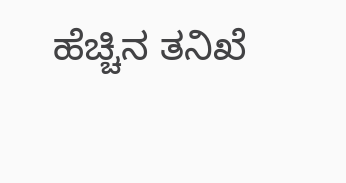ಹೆಚ್ಚಿನ ತನಿಖೆ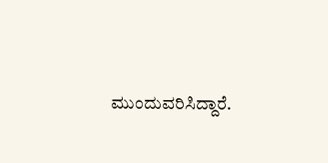ಮುಂದುವರಿಸಿದ್ದಾರೆ.